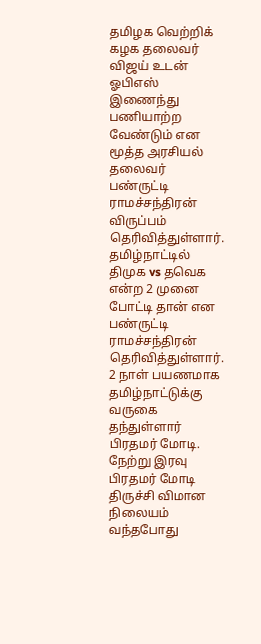தமிழக வெற்றிக் கழக தலைவர் விஜய் உடன் ஓபிஎஸ் இணைந்து பணியாற்ற வேண்டும் என மூத்த அரசியல் தலைவர் பண்ருட்டி ராமச்சந்திரன் விருப்பம் தெரிவித்துள்ளார். தமிழ்நாட்டில் திமுக vs தவெக என்ற 2 முனை போட்டி தான் என பண்ருட்டி ராமச்சந்திரன் தெரிவித்துள்ளார்.
2 நாள் பயணமாக தமிழ்நாட்டுக்கு வருகை தந்துள்ளார் பிரதமர் மோடி. நேற்று இரவு பிரதமர் மோடி திருச்சி விமான நிலையம் வந்தபோது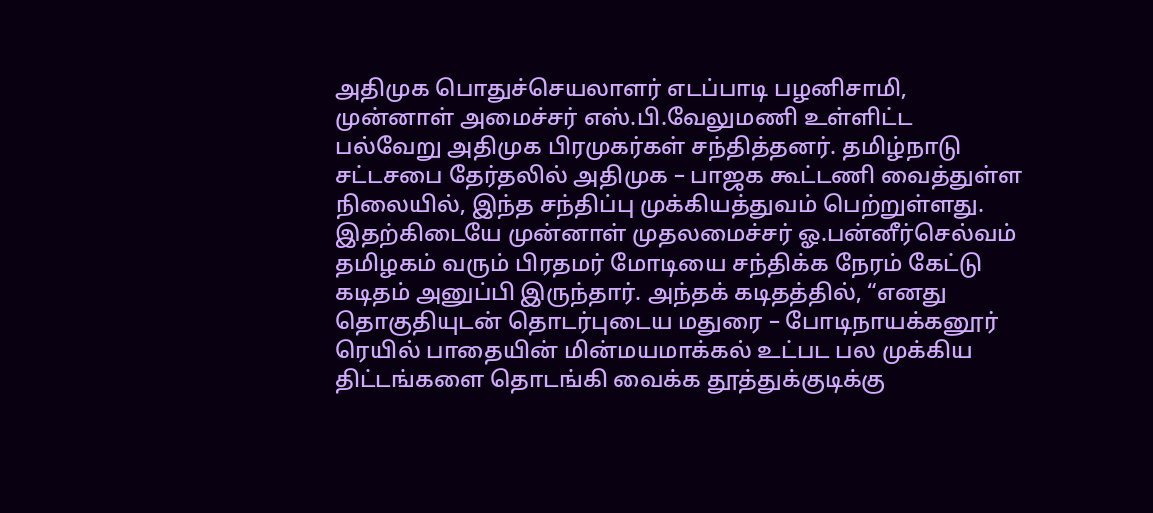அதிமுக பொதுச்செயலாளர் எடப்பாடி பழனிசாமி, முன்னாள் அமைச்சர் எஸ்.பி.வேலுமணி உள்ளிட்ட பல்வேறு அதிமுக பிரமுகர்கள் சந்தித்தனர். தமிழ்நாடு சட்டசபை தேர்தலில் அதிமுக – பாஜக கூட்டணி வைத்துள்ள நிலையில், இந்த சந்திப்பு முக்கியத்துவம் பெற்றுள்ளது.
இதற்கிடையே முன்னாள் முதலமைச்சர் ஓ.பன்னீர்செல்வம் தமிழகம் வரும் பிரதமர் மோடியை சந்திக்க நேரம் கேட்டு கடிதம் அனுப்பி இருந்தார். அந்தக் கடிதத்தில், “எனது தொகுதியுடன் தொடர்புடைய மதுரை – போடிநாயக்கனூர் ரெயில் பாதையின் மின்மயமாக்கல் உட்பட பல முக்கிய திட்டங்களை தொடங்கி வைக்க தூத்துக்குடிக்கு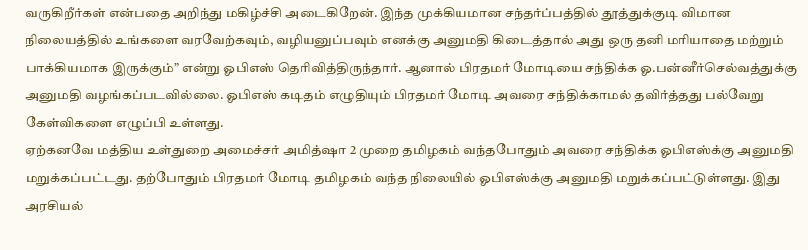வருகிறீர்கள் என்பதை அறிந்து மகிழ்ச்சி அடைகிறேன். இந்த முக்கியமான சந்தர்ப்பத்தில் தூத்துக்குடி விமான நிலையத்தில் உங்களை வரவேற்கவும், வழியனுப்பவும் எனக்கு அனுமதி கிடைத்தால் அது ஒரு தனி மரியாதை மற்றும் பாக்கியமாக இருக்கும்” என்று ஓபிஎஸ் தெரிவித்திருந்தார். ஆனால் பிரதமர் மோடியை சந்திக்க ஓ.பன்னீர்செல்வத்துக்கு அனுமதி வழங்கப்படவில்லை. ஓபிஎஸ் கடிதம் எழுதியும் பிரதமர் மோடி அவரை சந்திக்காமல் தவிர்த்தது பல்வேறு கேள்விகளை எழுப்பி உள்ளது.
ஏற்கனவே மத்திய உள்துறை அமைச்சர் அமித்ஷா 2 முறை தமிழகம் வந்தபோதும் அவரை சந்திக்க ஓபிஎஸ்க்கு அனுமதி மறுக்கப்பட்டது. தற்போதும் பிரதமர் மோடி தமிழகம் வந்த நிலையில் ஓபிஎஸ்க்கு அனுமதி மறுக்கப்பட்டுள்ளது. இது அரசியல்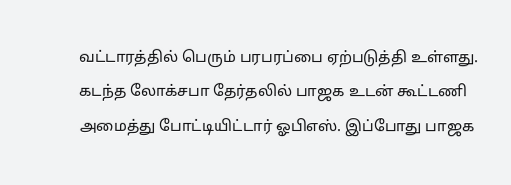வட்டாரத்தில் பெரும் பரபரப்பை ஏற்படுத்தி உள்ளது. கடந்த லோக்சபா தேர்தலில் பாஜக உடன் கூட்டணி அமைத்து போட்டியிட்டார் ஓபிஎஸ். இப்போது பாஜக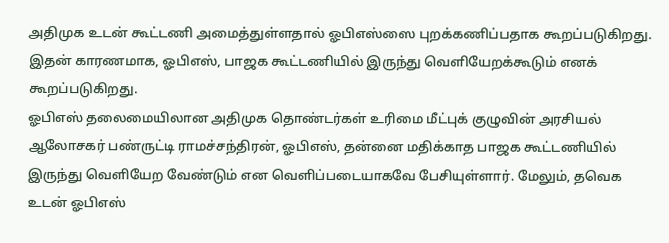அதிமுக உடன் கூட்டணி அமைத்துள்ளதால் ஓபிஎஸ்ஸை புறக்கணிப்பதாக கூறப்படுகிறது. இதன் காரணமாக, ஓபிஎஸ், பாஜக கூட்டணியில் இருந்து வெளியேறக்கூடும் எனக் கூறப்படுகிறது.
ஓபிஎஸ் தலைமையிலான அதிமுக தொண்டர்கள் உரிமை மீட்புக் குழுவின் அரசியல் ஆலோசகர் பண்ருட்டி ராமச்சந்திரன், ஓபிஎஸ், தன்னை மதிக்காத பாஜக கூட்டணியில் இருந்து வெளியேற வேண்டும் என வெளிப்படையாகவே பேசியுள்ளார். மேலும், தவெக உடன் ஓபிஎஸ்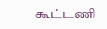கூட்டணி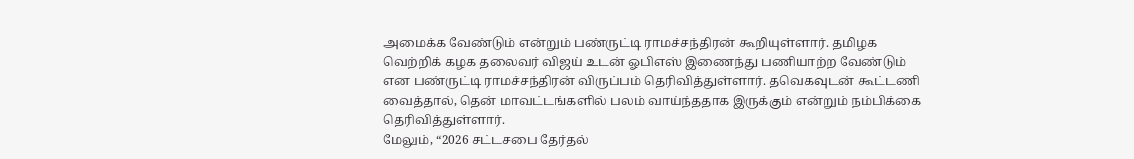அமைக்க வேண்டும் என்றும் பண்ருட்டி ராமச்சந்திரன் கூறியுள்ளார். தமிழக வெற்றிக் கழக தலைவர் விஜய் உடன் ஓபிஎஸ் இணைந்து பணியாற்ற வேண்டும் என பண்ருட்டி ராமச்சந்திரன் விருப்பம் தெரிவித்துள்ளார். தவெகவுடன் கூட்டணி வைத்தால், தென் மாவட்டங்களில் பலம் வாய்ந்ததாக இருக்கும் என்றும் நம்பிக்கை தெரிவித்துள்ளார்.
மேலும், “2026 சட்டசபை தேர்தல்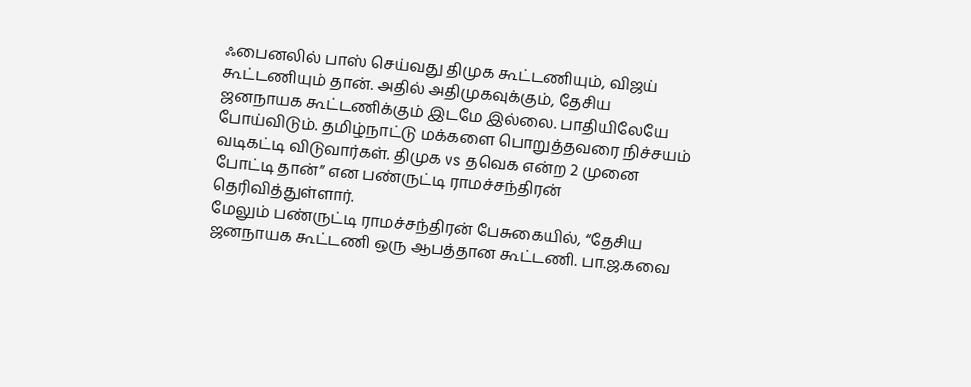ஃபைனலில் பாஸ் செய்வது திமுக கூட்டணியும், விஜய் கூட்டணியும் தான். அதில் அதிமுகவுக்கும், தேசிய ஜனநாயக கூட்டணிக்கும் இடமே இல்லை. பாதியிலேயே போய்விடும். தமிழ்நாட்டு மக்களை பொறுத்தவரை நிச்சயம் வடிகட்டி விடுவார்கள். திமுக vs தவெக என்ற 2 முனை போட்டி தான்” என பண்ருட்டி ராமச்சந்திரன் தெரிவித்துள்ளார்.
மேலும் பண்ருட்டி ராமச்சந்திரன் பேசுகையில், “தேசிய ஜனநாயக கூட்டணி ஒரு ஆபத்தான கூட்டணி. பா.ஜ.கவை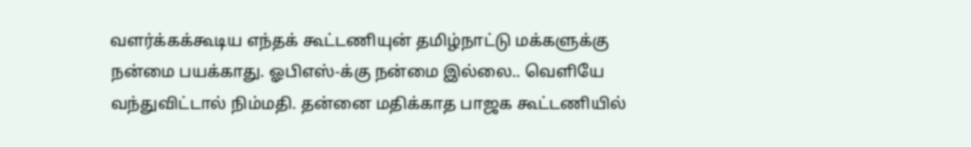வளர்க்கக்கூடிய எந்தக் கூட்டணியுன் தமிழ்நாட்டு மக்களுக்கு நன்மை பயக்காது. ஓபிஎஸ்-க்கு நன்மை இல்லை.. வெளியே வந்துவிட்டால் நிம்மதி. தன்னை மதிக்காத பாஜக கூட்டணியில்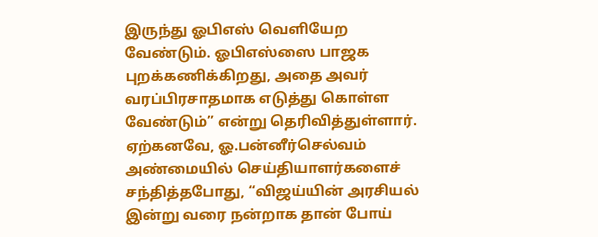இருந்து ஓபிஎஸ் வெளியேற வேண்டும். ஓபிஎஸ்ஸை பாஜக புறக்கணிக்கிறது, அதை அவர் வரப்பிரசாதமாக எடுத்து கொள்ள வேண்டும்” என்று தெரிவித்துள்ளார்.
ஏற்கனவே, ஓ.பன்னீர்செல்வம் அண்மையில் செய்தியாளர்களைச் சந்தித்தபோது, “விஜய்யின் அரசியல் இன்று வரை நன்றாக தான் போய்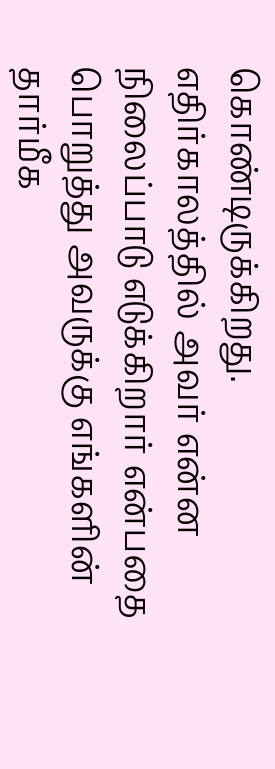கொண்டிருக்கிறது. எதிர்காலத்தில் அவர் என்ன நிலைப்பாடு எடுக்கிறார் என்பதை பொறுத்து அவருக்கு எங்களின் தார்மீக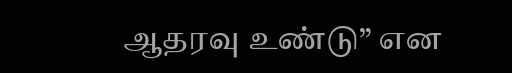ஆதரவு உண்டு” என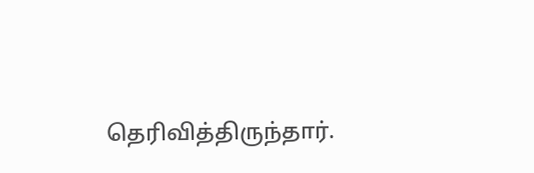தெரிவித்திருந்தார்.